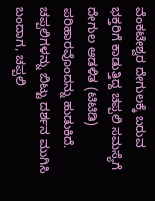ವೆಂಕಟೇಶ್ವರ ದೇಗುಲಕ್ಕೆ ಬರುವ ಭಕ್ತರಿಗೆ ಕಾಡುತ್ತಿದ್ದ ಚಪ್ಪಲಿ ಸಮಸ್ಯೆಗೆ ದೇಗುಲ ಆಡಳಿತ (ಟಿಟಿಡಿ) ಪರಿಹಾರವೊಂದನ್ನು ಹುಡುಕಿದೆ. ಚಪ್ಪಲಿಗಳನ್ನು ಬಿಟ್ಟು ದರ್ಶನ ಮುಗಿಸಿ ಬಂದಾಗ, ಚಪ್ಪಲಿ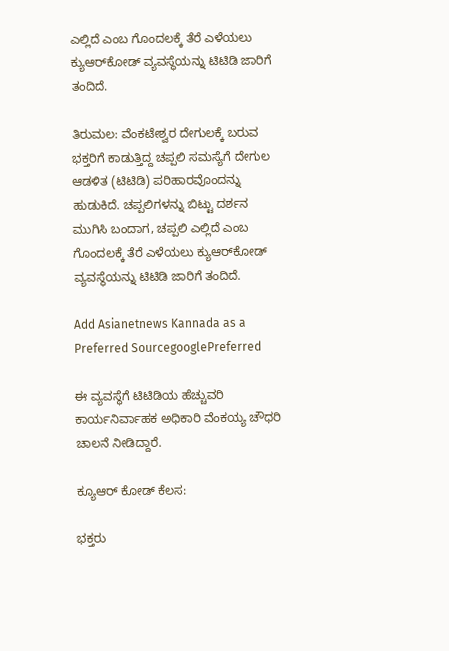ಎಲ್ಲಿದೆ ಎಂಬ ಗೊಂದಲಕ್ಕೆ ತೆರೆ ಎಳೆಯಲು ಕ್ಯುಆರ್‌ಕೋಡ್ ವ್ಯವಸ್ಥೆಯನ್ನು ಟಿಟಿಡಿ ಜಾರಿಗೆ ತಂದಿದೆ.

ತಿರುಮಲ: ವೆಂಕಟೇಶ್ವರ ದೇಗುಲಕ್ಕೆ ಬರುವ ಭಕ್ತರಿಗೆ ಕಾಡುತ್ತಿದ್ದ ಚಪ್ಪಲಿ ಸಮಸ್ಯೆಗೆ ದೇಗುಲ ಆಡಳಿತ (ಟಿಟಿಡಿ) ಪರಿಹಾರವೊಂದನ್ನು ಹುಡುಕಿದೆ. ಚಪ್ಪಲಿಗಳನ್ನು ಬಿಟ್ಟು ದರ್ಶನ ಮುಗಿಸಿ ಬಂದಾಗ, ಚಪ್ಪಲಿ ಎಲ್ಲಿದೆ ಎಂಬ ಗೊಂದಲಕ್ಕೆ ತೆರೆ ಎಳೆಯಲು ಕ್ಯುಆರ್‌ಕೋಡ್ ವ್ಯವಸ್ಥೆಯನ್ನು ಟಿಟಿಡಿ ಜಾರಿಗೆ ತಂದಿದೆ.

Add Asianetnews Kannada as a Preferred SourcegooglePreferred

ಈ ವ್ಯವಸ್ಥೆಗೆ ಟಿಟಿಡಿಯ ಹೆಚ್ಚುವರಿ ಕಾರ್ಯನಿರ್ವಾಹಕ ಅಧಿಕಾರಿ ವೆಂಕಯ್ಯ ಚೌಧರಿ ಚಾಲನೆ ನೀಡಿದ್ದಾರೆ.

ಕ್ಯೂಆರ್‌ ಕೋಡ್‌ ಕೆಲಸ:

ಭಕ್ತರು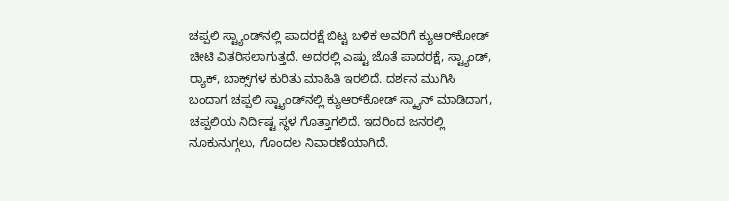ಚಪ್ಪಲಿ ಸ್ಟ್ಯಾಂಡ್‌ನಲ್ಲಿ ಪಾದರಕ್ಷೆ ಬಿಟ್ಟ ಬಳಿಕ ಅವರಿಗೆ ಕ್ಯುಆರ್‌ಕೋಡ್‌ ಚೀಟಿ ವಿತರಿಸಲಾಗುತ್ತದೆ. ಅದರಲ್ಲಿ ಎಷ್ಟು ಜೊತೆ ಪಾದರಕ್ಷೆ, ಸ್ಟ್ಯಾಂಡ್‌, ರ್‍ಯಾಕ್‌, ಬಾಕ್ಸ್‌ಗಳ ಕುರಿತು ಮಾಹಿತಿ ಇರಲಿದೆ. ದರ್ಶನ ಮುಗಿಸಿ ಬಂದಾಗ ಚಪ್ಪಲಿ ಸ್ಟ್ಯಾಂಡ್‌ನಲ್ಲಿ ಕ್ಯುಆರ್‌ಕೋಡ್‌ ಸ್ಕ್ಯಾನ್‌ ಮಾಡಿದಾಗ, ಚಪ್ಪಲಿಯ ನಿರ್ದಿಷ್ಟ ಸ್ಥಳ ಗೊತ್ತಾಗಲಿದೆ. ಇದರಿಂದ ಜನರಲ್ಲಿ ನೂಕುನುಗ್ಗಲು, ಗೊಂದಲ ನಿವಾರಣೆಯಾಗಿದೆ.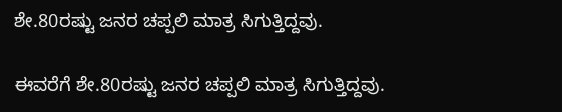ಶೇ.80ರಷ್ಟು ಜನರ ಚಪ್ಪಲಿ ಮಾತ್ರ ಸಿಗುತ್ತಿದ್ದವು.

ಈವರೆಗೆ ಶೇ.80ರಷ್ಟು ಜನರ ಚಪ್ಪಲಿ ಮಾತ್ರ ಸಿಗುತ್ತಿದ್ದವು.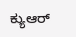ಕ್ಯುಆರ್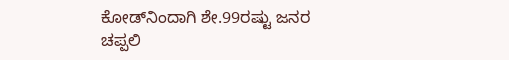ಕೋಡ್‌ನಿಂದಾಗಿ ಶೇ.99ರಷ್ಟು ಜನರ ಚಪ್ಪಲಿ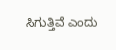ಸಿಗುತ್ತಿವೆ ಎಂದು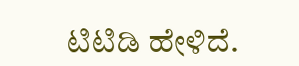ಟಿಟಿಡಿ ಹೇಳಿದೆ.